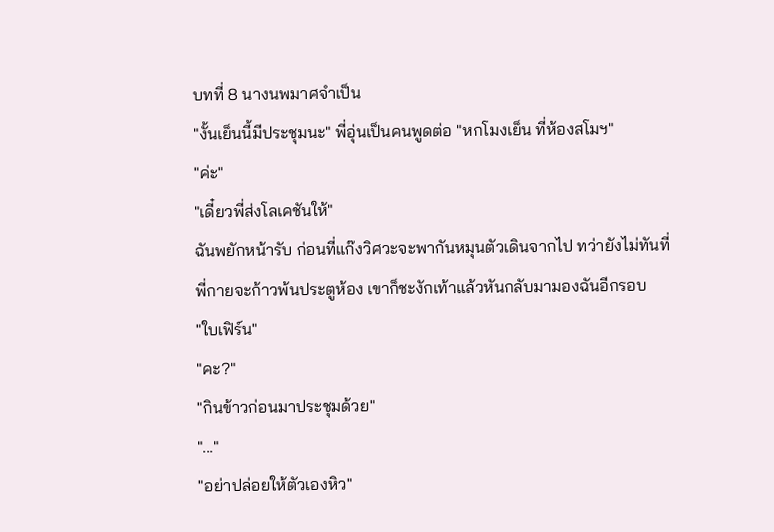บทที่ 8 นางนพมาศจำเป็น
"งั้นเย็นนี้มีประชุมนะ" พี่อุ่นเป็นคนพูดต่อ "หกโมงเย็น ที่ห้องสโมฯ"
"ค่ะ"
"เดี๋ยวพี่ส่งโลเคชันให้"
ฉันพยักหน้ารับ ก่อนที่แก๊งวิศวะจะพากันหมุนตัวเดินจากไป ทว่ายังไม่ทันที่พี่กายจะก้าวพ้นประตูห้อง เขาก็ชะงักเท้าแล้วหันกลับมามองฉันอีกรอบ
"ใบเฟิร์น"
"คะ?"
"กินข้าวก่อนมาประชุมด้วย"
"..."
"อย่าปล่อยให้ตัวเองหิว"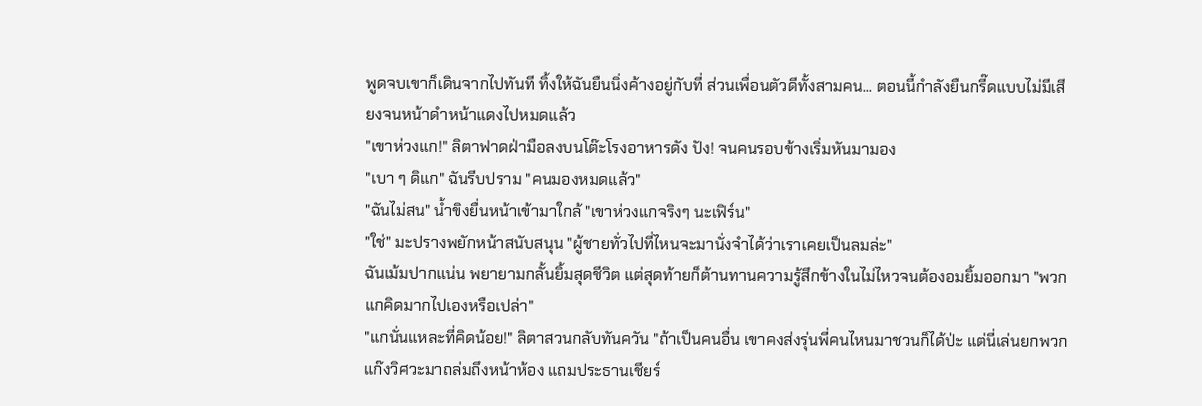พูดจบเขาก็เดินจากไปทันที ทิ้งให้ฉันยืนนิ่งค้างอยู่กับที่ ส่วนเพื่อนตัวดีทั้งสามคน... ตอนนี้กำลังยืนกรี๊ดแบบไม่มีเสียงจนหน้าดำหน้าแดงไปหมดแล้ว
"เขาห่วงแก!" ลิตาฟาดฝ่ามือลงบนโต๊ะโรงอาหารดัง ปัง! จนคนรอบข้างเริ่มหันมามอง
"เบา ๆ ดิแก" ฉันรีบปราม "คนมองหมดแล้ว"
"ฉันไม่สน" น้ำขิงยื่นหน้าเข้ามาใกล้ "เขาห่วงแกจริงๆ นะเฟิร์น"
"ใช่" มะปรางพยักหน้าสนับสนุน "ผู้ชายทั่วไปที่ไหนจะมานั่งจำได้ว่าเราเคยเป็นลมล่ะ"
ฉันเม้มปากแน่น พยายามกลั้นยิ้มสุดชีวิต แต่สุดท้ายก็ต้านทานความรู้สึกข้างในไม่ไหวจนต้องอมยิ้มออกมา "พวกแกคิดมากไปเองหรือเปล่า"
"แกนั่นแหละที่คิดน้อย!" ลิตาสวนกลับทันควัน "ถ้าเป็นคนอื่น เขาคงส่งรุ่นพี่คนไหนมาชวนก็ได้ป่ะ แต่นี่เล่นยกพวกแก๊งวิศวะมาถล่มถึงหน้าห้อง แถมประธานเชียร์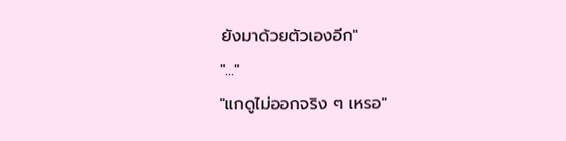ยังมาด้วยตัวเองอีก"
"..."
"แกดูไม่ออกจริง ๆ เหรอ"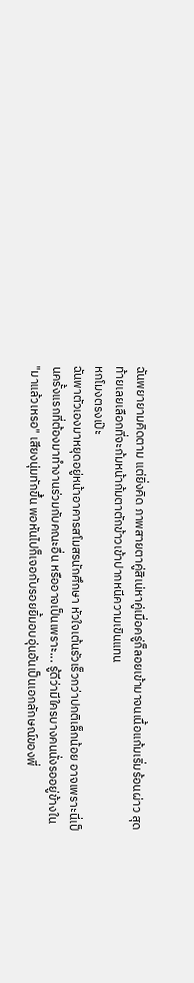ฉันพยายามคิดตาม แต่ยิ่งคิด ภาพสายตาคู่สิเน่หาคู่เมื่อครู่ก็ลอยเข้ามาจนเนื้อแก้มเริ่มร้อนผ่าว สุดท้ายเลยเลือกที่จะก้มหน้าก้มตาตักข้าวเข้าปากหนีความเขินแทน
หกโมงตรงเป๊ะ
ฉันพาตัวเองมาหยุดอยู่หน้าอาคารสโมสรนักศึกษา หัวใจเต้นรัวเร็วกว่าปกติเล็กน้อย อาจเพราะนี่เป็นครั้งแรกที่ต้องมาทำงานร่วมกับคณะอื่น หรืออาจเป็นเพราะ... รู้ดีว่ามีใครบางคนนั่งรออยู่ข้างใน
"มาแล้วเหรอ" เสียงนุ่มทักขึ้น พอหันไปก็เจอกับรอยยิ้มอบอุ่นอันเป็นเอกลักษณ์ของพี่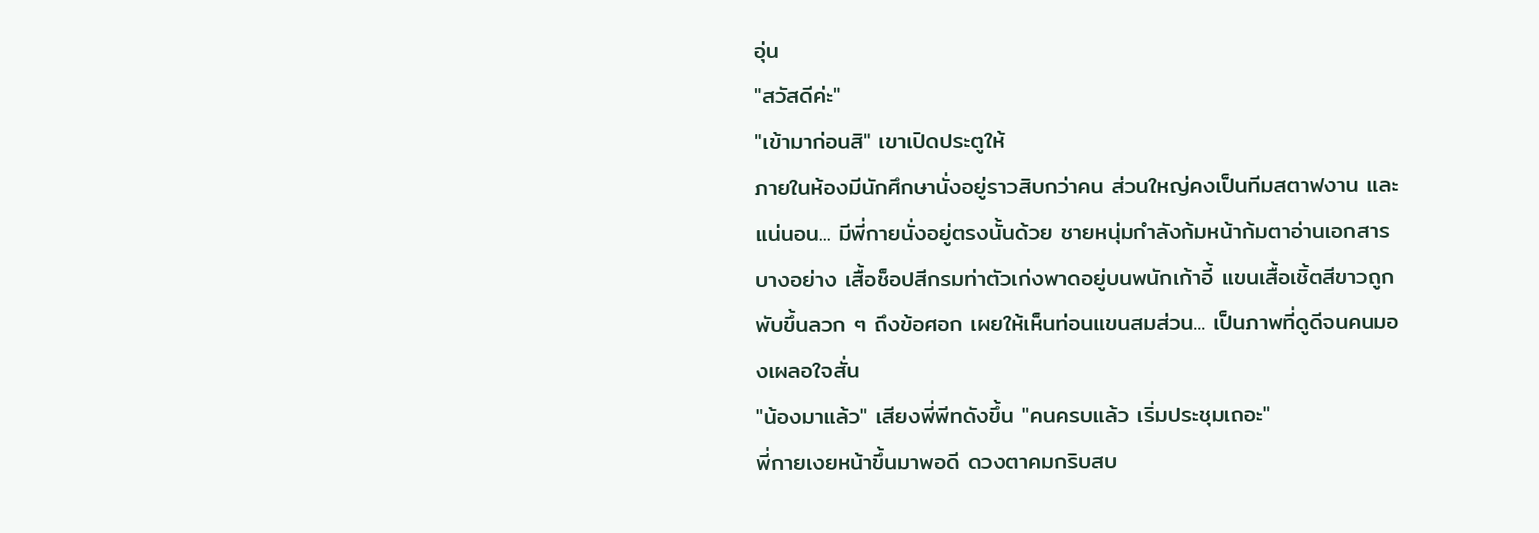อุ่น
"สวัสดีค่ะ"
"เข้ามาก่อนสิ" เขาเปิดประตูให้
ภายในห้องมีนักศึกษานั่งอยู่ราวสิบกว่าคน ส่วนใหญ่คงเป็นทีมสตาฟงาน และแน่นอน... มีพี่กายนั่งอยู่ตรงนั้นด้วย ชายหนุ่มกำลังก้มหน้าก้มตาอ่านเอกสารบางอย่าง เสื้อช็อปสีกรมท่าตัวเก่งพาดอยู่บนพนักเก้าอี้ แขนเสื้อเชิ้ตสีขาวถูกพับขึ้นลวก ๆ ถึงข้อศอก เผยให้เห็นท่อนแขนสมส่วน... เป็นภาพที่ดูดีจนคนมองเผลอใจสั่น
"น้องมาแล้ว" เสียงพี่พีทดังขึ้น "คนครบแล้ว เริ่มประชุมเถอะ"
พี่กายเงยหน้าขึ้นมาพอดี ดวงตาคมกริบสบ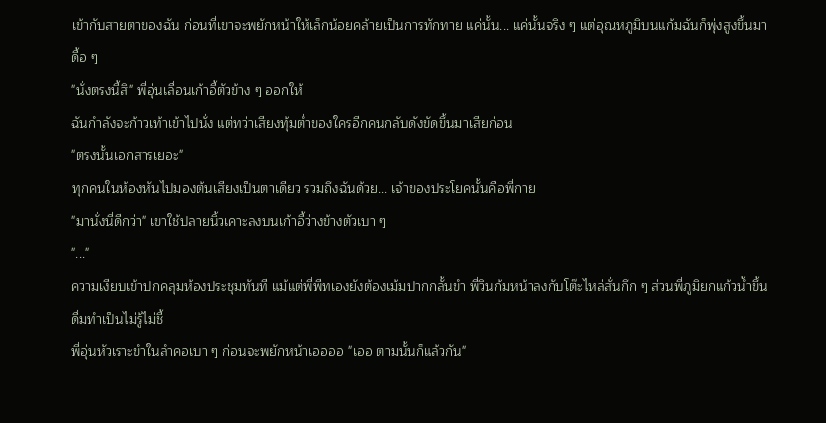เข้ากับสายตาของฉัน ก่อนที่เขาจะพยักหน้าให้เล็กน้อยคล้ายเป็นการทักทาย แค่นั้น... แค่นั้นจริง ๆ แต่อุณหภูมิบนแก้มฉันก็พุ่งสูงขึ้นมาดื้อ ๆ
"นั่งตรงนี้สิ" พี่อุ่นเลื่อนเก้าอี้ตัวข้าง ๆ ออกให้
ฉันกำลังจะก้าวเท้าเข้าไปนั่ง แต่ทว่าเสียงทุ้มต่ำของใครอีกคนกลับดังขัดขึ้นมาเสียก่อน
"ตรงนั้นเอกสารเยอะ"
ทุกคนในห้องหันไปมองต้นเสียงเป็นตาเดียว รวมถึงฉันด้วย... เจ้าของประโยคนั้นคือพี่กาย
"มานั่งนี่ดีกว่า" เขาใช้ปลายนิ้วเคาะลงบนเก้าอี้ว่างข้างตัวเบา ๆ
"..."
ความเงียบเข้าปกคลุมห้องประชุมทันที แม้แต่พี่พีทเองยังต้องเม้มปากกลั้นขำ พี่วินก้มหน้าลงกับโต๊ะไหล่สั่นกึก ๆ ส่วนพี่ภูมิยกแก้วน้ำขึ้นดื่มทำเป็นไม่รู้ไม่ชี้
พี่อุ่นหัวเราะขำในลำคอเบา ๆ ก่อนจะพยักหน้าเออออ "เออ ตามนั้นก็แล้วกัน"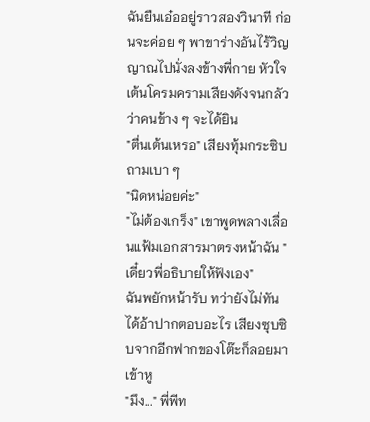ฉันยืนเอ๋ออยู่ราวสองวินาที ก่อนจะค่อย ๆ พาขาร่างอันไร้วิญญาณไปนั่งลงข้างพี่กาย หัวใจเต้นโครมครามเสียงดังจนกลัวว่าคนข้าง ๆ จะได้ยิน
"ตื่นเต้นเหรอ" เสียงทุ้มกระซิบถามเบา ๆ
"นิดหน่อยค่ะ"
"ไม่ต้องเกร็ง" เขาพูดพลางเลื่อนแฟ้มเอกสารมาตรงหน้าฉัน "เดี๋ยวพี่อธิบายให้ฟังเอง"
ฉันพยักหน้ารับ ทว่ายังไม่ทันได้อ้าปากตอบอะไร เสียงซุบซิบจากอีกฟากของโต๊ะก็ลอยมาเข้าหู
"มึง..." พี่พีท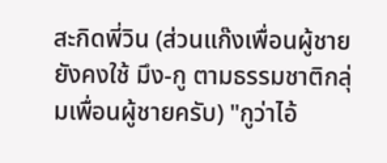สะกิดพี่วิน (ส่วนแก๊งเพื่อนผู้ชายยังคงใช้ มึง-กู ตามธรรมชาติกลุ่มเพื่อนผู้ชายครับ) "กูว่าไอ้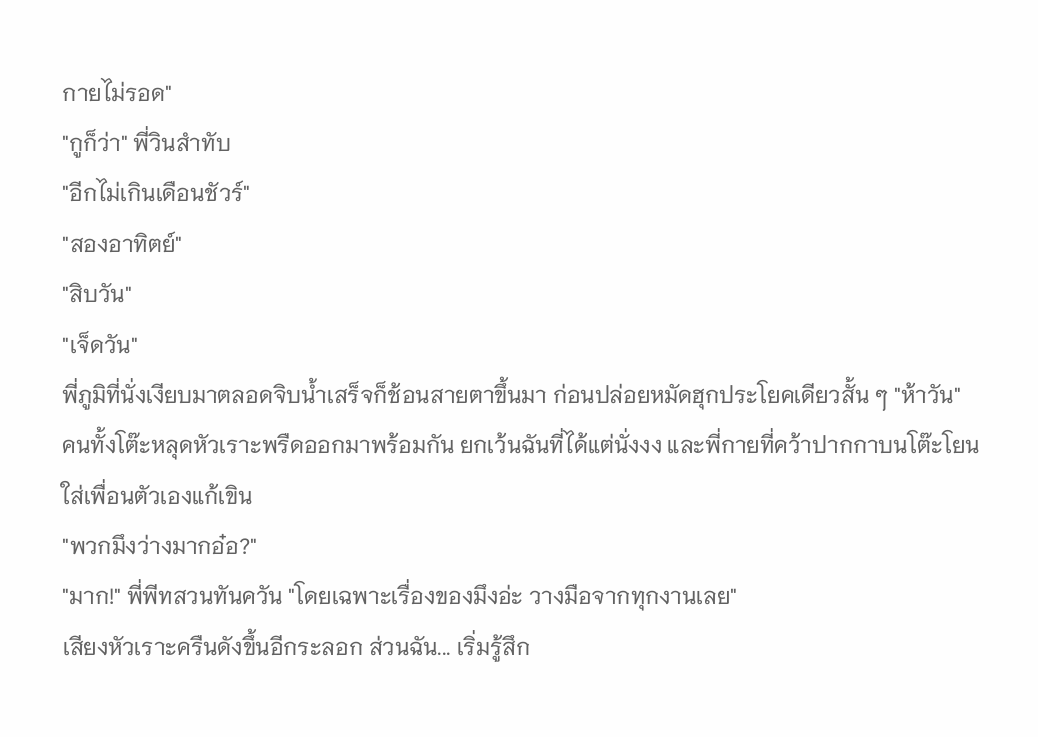กายไม่รอด"
"กูก็ว่า" พี่วินสำทับ
"อีกไม่เกินเดือนชัวร์"
"สองอาทิตย์"
"สิบวัน"
"เจ็ดวัน"
พี่ภูมิที่นั่งเงียบมาตลอดจิบน้ำเสร็จก็ช้อนสายตาขึ้นมา ก่อนปล่อยหมัดฮุกประโยคเดียวสั้น ๆ "ห้าวัน"
คนทั้งโต๊ะหลุดหัวเราะพรืดออกมาพร้อมกัน ยกเว้นฉันที่ได้แต่นั่งงง และพี่กายที่คว้าปากกาบนโต๊ะโยนใส่เพื่อนตัวเองแก้เขิน
"พวกมึงว่างมากอ๋อ?"
"มาก!" พี่พีทสวนทันควัน "โดยเฉพาะเรื่องของมึงอ่ะ วางมือจากทุกงานเลย"
เสียงหัวเราะครืนดังขึ้นอีกระลอก ส่วนฉัน... เริ่มรู้สึก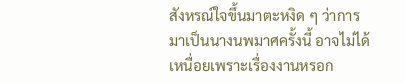สังหรณ์ใจขึ้นมาตะหงิด ๆ ว่าการมาเป็นนางนพมาศครั้งนี้ อาจไม่ได้เหนื่อยเพราะเรื่องงานหรอก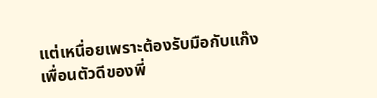แต่เหนื่อยเพราะต้องรับมือกับแก๊งเพื่อนตัวดีของพี่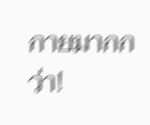กายมากกว่า!